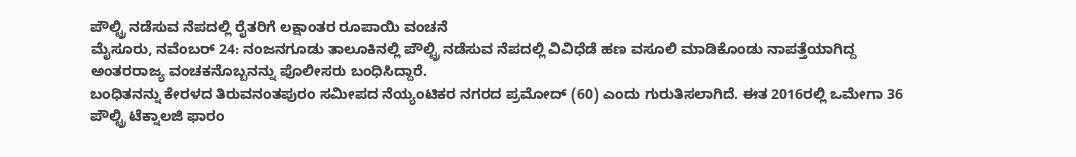ಪೌಲ್ಟ್ರಿ ನಡೆಸುವ ನೆಪದಲ್ಲಿ ರೈತರಿಗೆ ಲಕ್ಷಾಂತರ ರೂಪಾಯಿ ವಂಚನೆ
ಮೈಸೂರು, ನವೆಂಬರ್ 24: ನಂಜನಗೂಡು ತಾಲೂಕಿನಲ್ಲಿ ಪೌಲ್ಟ್ರಿ ನಡೆಸುವ ನೆಪದಲ್ಲಿ ವಿವಿಧೆಡೆ ಹಣ ವಸೂಲಿ ಮಾಡಿಕೊಂಡು ನಾಪತ್ತೆಯಾಗಿದ್ದ ಅಂತರರಾಜ್ಯ ವಂಚಕನೊಬ್ಬನನ್ನು ಪೊಲೀಸರು ಬಂಧಿಸಿದ್ದಾರೆ.
ಬಂಧಿತನನ್ನು ಕೇರಳದ ತಿರುವನಂತಪುರಂ ಸಮೀಪದ ನೆಯ್ಯಂಟಿಕರ ನಗರದ ಪ್ರಮೋದ್ (60) ಎಂದು ಗುರುತಿಸಲಾಗಿದೆ. ಈತ 2016ರಲ್ಲಿ ಒಮೇಗಾ 36 ಪೌಲ್ಟ್ರಿ ಟೆಕ್ನಾಲಜಿ ಫಾರಂ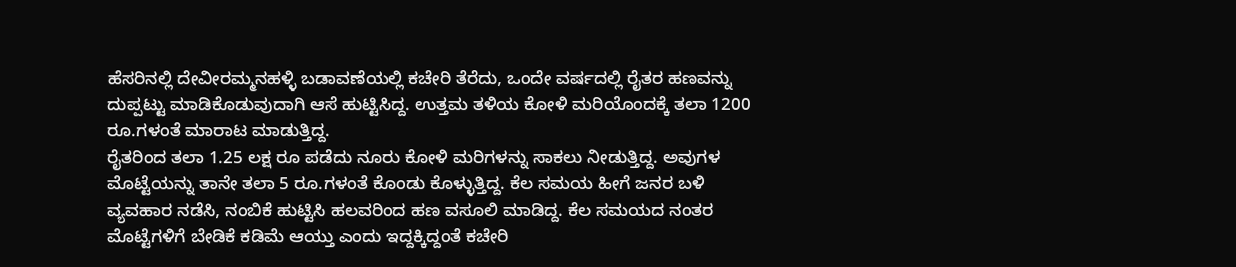ಹೆಸರಿನಲ್ಲಿ ದೇವೀರಮ್ಮನಹಳ್ಳಿ ಬಡಾವಣೆಯಲ್ಲಿ ಕಚೇರಿ ತೆರೆದು, ಒಂದೇ ವರ್ಷದಲ್ಲಿ ರೈತರ ಹಣವನ್ನು ದುಪ್ಪಟ್ಟು ಮಾಡಿಕೊಡುವುದಾಗಿ ಆಸೆ ಹುಟ್ಟಿಸಿದ್ದ. ಉತ್ತಮ ತಳಿಯ ಕೋಳಿ ಮರಿಯೊಂದಕ್ಕೆ ತಲಾ 1200 ರೂ.ಗಳಂತೆ ಮಾರಾಟ ಮಾಡುತ್ತಿದ್ದ.
ರೈತರಿಂದ ತಲಾ 1.25 ಲಕ್ಷ ರೂ ಪಡೆದು ನೂರು ಕೋಳಿ ಮರಿಗಳನ್ನು ಸಾಕಲು ನೀಡುತ್ತಿದ್ದ. ಅವುಗಳ ಮೊಟ್ಟೆಯನ್ನು ತಾನೇ ತಲಾ 5 ರೂ.ಗಳಂತೆ ಕೊಂಡು ಕೊಳ್ಳುತ್ತಿದ್ದ. ಕೆಲ ಸಮಯ ಹೀಗೆ ಜನರ ಬಳಿ ವ್ಯವಹಾರ ನಡೆಸಿ, ನಂಬಿಕೆ ಹುಟ್ಟಿಸಿ ಹಲವರಿಂದ ಹಣ ವಸೂಲಿ ಮಾಡಿದ್ದ. ಕೆಲ ಸಮಯದ ನಂತರ ಮೊಟ್ಟೆಗಳಿಗೆ ಬೇಡಿಕೆ ಕಡಿಮೆ ಆಯ್ತು ಎಂದು ಇದ್ದಕ್ಕಿದ್ದಂತೆ ಕಚೇರಿ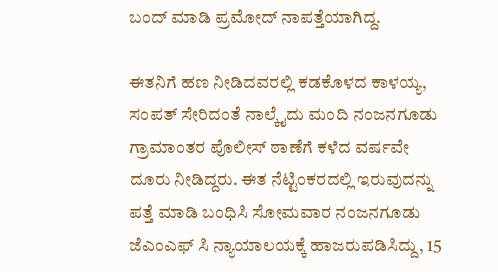ಬಂದ್ ಮಾಡಿ ಪ್ರಮೋದ್ ನಾಪತ್ತೆಯಾಗಿದ್ದ.

ಈತನಿಗೆ ಹಣ ನೀಡಿದವರಲ್ಲಿ ಕಡಕೊಳದ ಕಾಳಯ್ಯ, ಸಂಪತ್ ಸೇರಿದಂತೆ ನಾಲ್ಕೈದು ಮಂದಿ ನಂಜನಗೂಡು ಗ್ರಾಮಾಂತರ ಪೊಲೀಸ್ ಠಾಣೆಗೆ ಕಳೆದ ವರ್ಷವೇ ದೂರು ನೀಡಿದ್ದರು. ಈತ ನೆಟ್ಟಿಂಕರದಲ್ಲಿ ಇರುವುದನ್ನು ಪತ್ತೆ ಮಾಡಿ ಬಂಧಿಸಿ ಸೋಮವಾರ ನಂಜನಗೂಡು ಜೆಎಂಎಫ್ ಸಿ ನ್ಯಾಯಾಲಯಕ್ಕೆ ಹಾಜರುಪಡಿಸಿದ್ದು, 15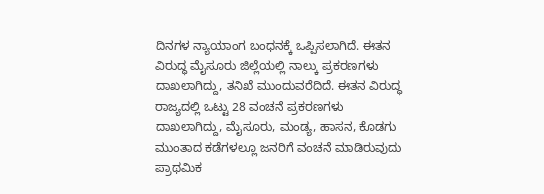ದಿನಗಳ ನ್ಯಾಯಾಂಗ ಬಂಧನಕ್ಕೆ ಒಪ್ಪಿಸಲಾಗಿದೆ. ಈತನ ವಿರುದ್ಧ ಮೈಸೂರು ಜಿಲ್ಲೆಯಲ್ಲಿ ನಾಲ್ಕು ಪ್ರಕರಣಗಳು ದಾಖಲಾಗಿದ್ದು, ತನಿಖೆ ಮುಂದುವರೆದಿದೆ. ಈತನ ವಿರುದ್ಧ ರಾಜ್ಯದಲ್ಲಿ ಒಟ್ಟು 28 ವಂಚನೆ ಪ್ರಕರಣಗಳು ದಾಖಲಾಗಿದ್ದು, ಮೈಸೂರು, ಮಂಡ್ಯ, ಹಾಸನ, ಕೊಡಗು ಮುಂತಾದ ಕಡೆಗಳಲ್ಲೂ ಜನರಿಗೆ ವಂಚನೆ ಮಾಡಿರುವುದು ಪ್ರಾಥಮಿಕ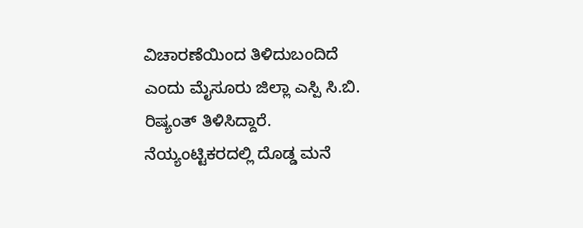ವಿಚಾರಣೆಯಿಂದ ತಿಳಿದುಬಂದಿದೆ ಎಂದು ಮೈಸೂರು ಜಿಲ್ಲಾ ಎಸ್ಪಿ ಸಿ.ಬಿ. ರಿಷ್ಯಂತ್ ತಿಳಿಸಿದ್ದಾರೆ.
ನೆಯ್ಯಂಟ್ಟಿಕರದಲ್ಲಿ ದೊಡ್ಡ ಮನೆ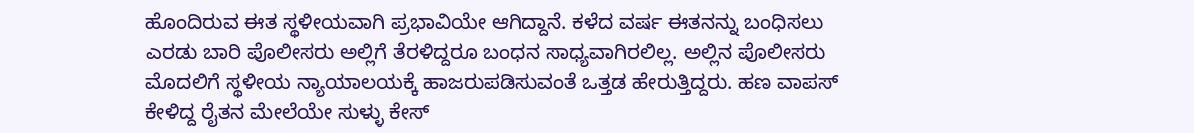ಹೊಂದಿರುವ ಈತ ಸ್ಥಳೀಯವಾಗಿ ಪ್ರಭಾವಿಯೇ ಆಗಿದ್ದಾನೆ. ಕಳೆದ ವರ್ಷ ಈತನನ್ನು ಬಂಧಿಸಲು ಎರಡು ಬಾರಿ ಪೊಲೀಸರು ಅಲ್ಲಿಗೆ ತೆರಳಿದ್ದರೂ ಬಂಧನ ಸಾಧ್ಯವಾಗಿರಲಿಲ್ಲ. ಅಲ್ಲಿನ ಪೊಲೀಸರು ಮೊದಲಿಗೆ ಸ್ಥಳೀಯ ನ್ಯಾಯಾಲಯಕ್ಕೆ ಹಾಜರುಪಡಿಸುವಂತೆ ಒತ್ತಡ ಹೇರುತ್ತಿದ್ದರು. ಹಣ ವಾಪಸ್ ಕೇಳಿದ್ದ ರೈತನ ಮೇಲೆಯೇ ಸುಳ್ಳು ಕೇಸ್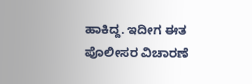ಹಾಕಿದ್ದ. ಇದೀಗ ಈತ ಪೊಲೀಸರ ವಿಚಾರಣೆ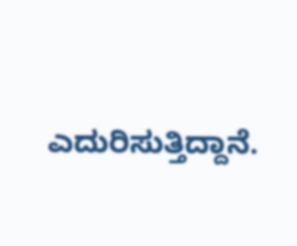ಎದುರಿಸುತ್ತಿದ್ದಾನೆ.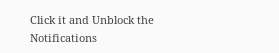Click it and Unblock the Notifications